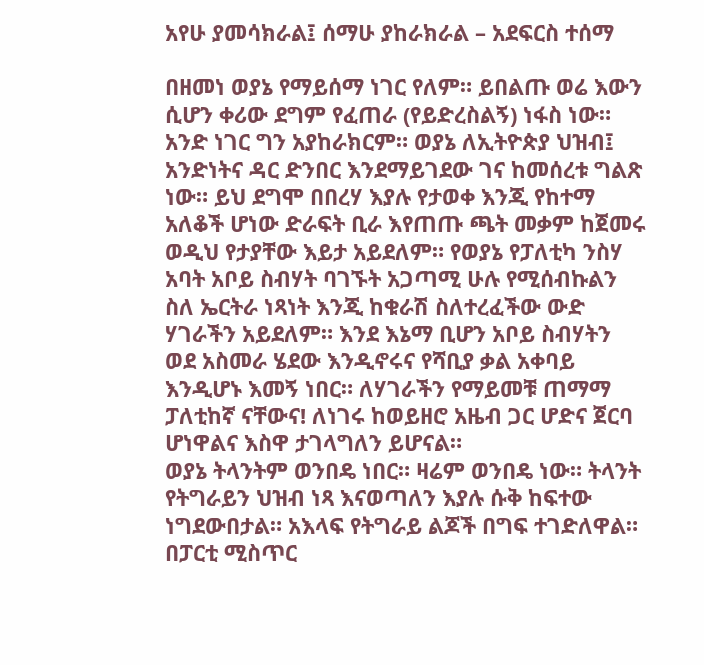አየሁ ያመሳክራል፤ ሰማሁ ያከራክራል – አደፍርስ ተሰማ

በዘመነ ወያኔ የማይሰማ ነገር የለም። ይበልጡ ወሬ እውን ሲሆን ቀሪው ደግም የፈጠራ (የይድረስልኝ) ነፋስ ነው። አንድ ነገር ግን አያከራክርም። ወያኔ ለኢትዮጵያ ህዝብ፤ አንድነትና ዳር ድንበር እንደማይገደው ገና ከመሰረቱ ግልጽ ነው። ይህ ደግሞ በበረሃ እያሉ የታወቀ እንጂ የከተማ አለቆች ሆነው ድራፍት ቢራ እየጠጡ ጫት መቃም ከጀመሩ ወዲህ የታያቸው እይታ አይደለም። የወያኔ የፓለቲካ ንስሃ አባት አቦይ ስብሃት ባገኙት አጋጣሚ ሁሉ የሚሰብኩልን ስለ ኤርትራ ነጻነት እንጂ ከቁራሽ ስለተረፈችው ውድ ሃገራችን አይደለም። እንደ እኔማ ቢሆን አቦይ ስብሃትን ወደ አስመራ ሄደው እንዲኖሩና የሻቢያ ቃል አቀባይ እንዲሆኑ እመኝ ነበር። ለሃገራችን የማይመቹ ጠማማ ፓለቲከኛ ናቸውና! ለነገሩ ከወይዘሮ አዜብ ጋር ሆድና ጀርባ ሆነዋልና እስዋ ታገላግለን ይሆናል።
ወያኔ ትላንትም ወንበዴ ነበር። ዛሬም ወንበዴ ነው። ትላንት የትግራይን ህዝብ ነጻ እናወጣለን እያሉ ሱቅ ከፍተው ነግደውበታል። አእላፍ የትግራይ ልጆች በግፍ ተገድለዋል። በፓርቲ ሚስጥር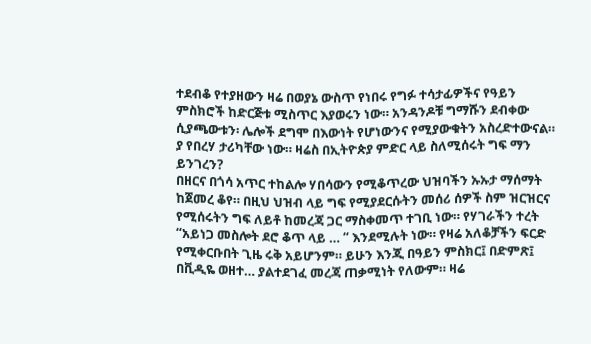ተደብቆ የተያዘውን ዛሬ በወያኔ ውስጥ የነበሩ የግፉ ተሳታፊዎችና የዓይን ምስክሮች ከድርጅቱ ሚስጥር እያወሩን ነው። አንዳንዶቹ ግማሹን ደብቀው ሲያጫውቱን፡ ሌሎች ደግሞ በእውነት የሆነውንና የሚያውቁትን አስረድተውናል። ያ የበረሃ ታሪካቸው ነው። ዛሬስ በኢትዮጵያ ምድር ላይ ስለሚሰሩት ግፍ ማን ይንገረን?
በዘርና በጎሳ አጥር ተከልሎ ሃበሳውን የሚቆጥረው ህዝባችን ኡኡታ ማሰማት ከጀመረ ቆየ። በዚህ ህዝብ ላይ ግፍ የሚያደርሱትን መሰሪ ሰዎች ስም ዝርዝርና የሚሰሩትን ግፍ ለይቶ ከመረጃ ጋር ማስቀመጥ ተገቢ ነው። የሃገራችን ተረት “አይነጋ መስሎት ደሮ ቆጥ ላይ … “ እንደሚሉት ነው። የዛሬ አለቆቻችን ፍርድ የሚቀርቡበት ጊዜ ሩቅ አይሆንም። ይሁን እንጂ በዓይን ምስክር፤ በድምጽ፤ በቪዲዬ ወዘተ… ያልተደገፈ መረጃ ጠቃሚነት የለውም። ዛሬ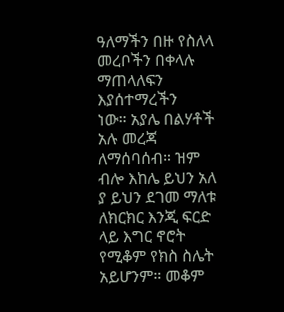ዓለማችን በዙ የስለላ መረቦችን በቀላሉ ማጠላለፍን እያሰተማረችን
ነው። አያሌ በልሃቶች አሉ መረጃ ለማሰባሰብ። ዝም ብሎ እከሌ ይህን አለ ያ ይህን ደገመ ማለቱ ለክርክር እንጂ ፍርድ ላይ እግር ኖሮት የሚቆም የክስ ስሌት አይሆንም። መቆም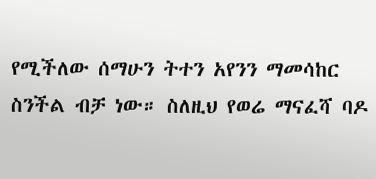የሚችለው ሰማሁን ትተን አየንን ማመሳከር ስንችል ብቻ ነው። ስለዚህ የወሬ ማናፈሻ ባዶ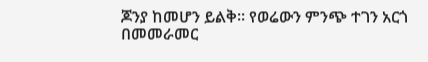ጆንያ ከመሆን ይልቅ። የወሬውን ምንጭ ተገን አርጎ በመመራመር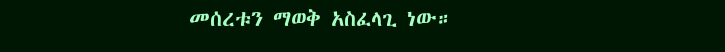መሰረቱን ማወቅ አስፈላጊ ነው።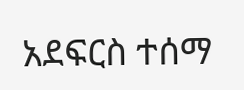አደፍርስ ተሰማ